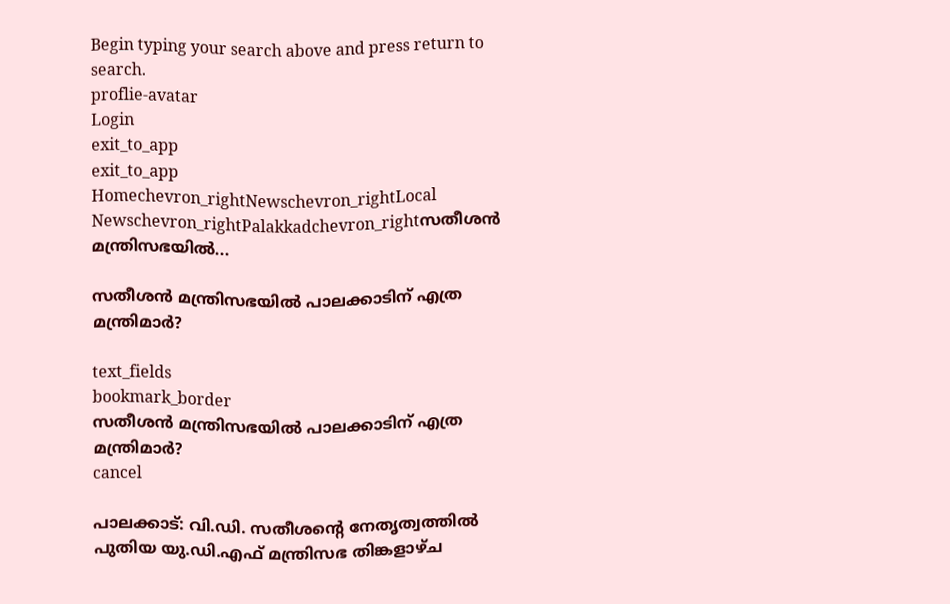Begin typing your search above and press return to search.
proflie-avatar
Login
exit_to_app
exit_to_app
Homechevron_rightNewschevron_rightLocal Newschevron_rightPalakkadchevron_rightസതീശൻ മന്ത്രിസഭയിൽ...

സതീശൻ മന്ത്രിസഭയിൽ പാലക്കാടിന് എത്ര മന്ത്രിമാർ?

text_fields
bookmark_border
സതീശൻ മന്ത്രിസഭയിൽ പാലക്കാടിന് എത്ര മന്ത്രിമാർ?
cancel

പാലക്കാട്: വി.ഡി. സതീശന്‍റെ നേതൃത്വത്തിൽ പുതിയ യു.ഡി.എഫ് മന്ത്രിസഭ തിങ്കളാഴ്ച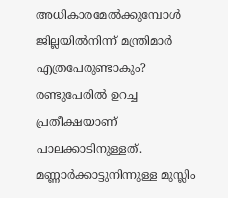അധികാരമേൽക്കുമ്പോൾ ജില്ലയിൽനിന്ന് മന്ത്രിമാർ എത്രപേരുണ്ടാകും? രണ്ടുപേരിൽ ഉറച്ച പ്രതീക്ഷയാണ് പാലക്കാടിനുള്ളത്. മണ്ണാർക്കാട്ടുനിന്നുള്ള മുസ്ലിം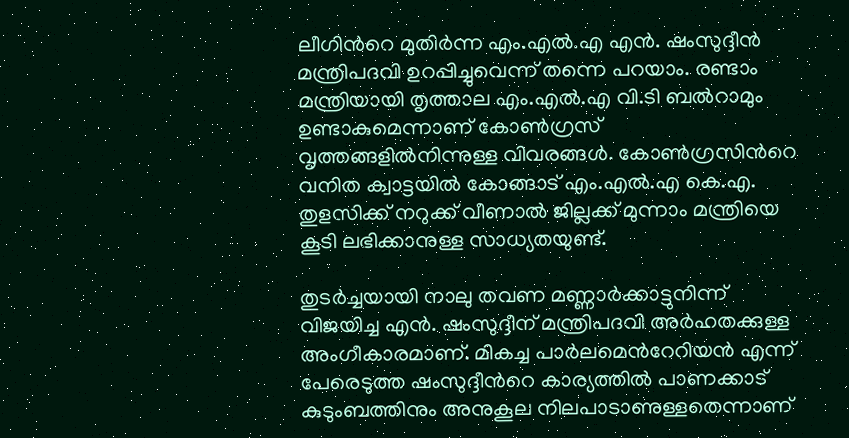ലീഗിന്‍റെ മുതിർന്ന എം.എൽ.എ എൻ. ഷംസുദ്ദീൻ മന്ത്രിപദവി ഉറപ്പിച്ചുവെന്ന് തന്നെ പറയാം. രണ്ടാം മന്ത്രിയായി തൃത്താല എം.എൽ.എ വി.ടി ബൽറാമും ഉണ്ടാകുമെന്നാണ് കോൺഗ്രസ് വൃത്തങ്ങളിൽനിന്നുള്ള വിവരങ്ങൾ. കോൺഗ്രസിന്‍റെ വനിത ക്വാട്ടയിൽ കോങ്ങാട് എം.എൽ.എ കെ.എ. തുളസിക്ക് നറുക്ക് വീണാൽ ജില്ലക്ക് മുന്നാം മന്ത്രിയെ കൂടി ലഭിക്കാനുള്ള സാധ്യതയുണ്ട്.

തുടർച്ചയായി നാലു തവണ മണ്ണാർക്കാട്ടുനിന്ന് വിജയിച്ച എൻ. ഷംസുദ്ദീന് മന്ത്രിപദവി അർഹതക്കുള്ള അംഗീകാരമാണ്. മികച്ച പാർലമെന്‍റേറിയൻ എന്ന് പേരെടുത്ത ഷംസുദ്ദീന്‍റെ കാര്യത്തിൽ പാണക്കാട് കുടുംബത്തിനും അനുകൂല നിലപാടാണുള്ളതെന്നാണ്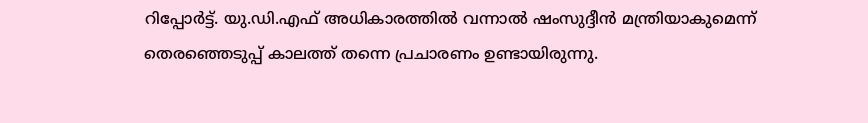റിപ്പോർട്ട്. യു.ഡി.എഫ് അധികാരത്തിൽ വന്നാൽ ഷംസുദ്ദീൻ മന്ത്രിയാകുമെന്ന് തെരഞ്ഞെടുപ്പ് കാലത്ത് തന്നെ പ്രചാരണം ഉണ്ടായിരുന്നു.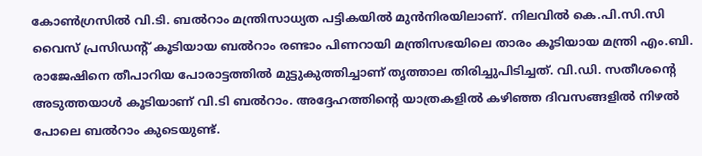കോ‍ൺഗ്രസിൽ വി.ടി. ബൽറാം മന്ത്രിസാധ്യത പട്ടികയിൽ മുൻനിരയിലാണ്. നിലവിൽ കെ.പി.സി.സി വൈസ് പ്രസിഡന്‍റ് കൂടിയായ ബൽറാം രണ്ടാം പിണറായി മന്ത്രിസഭയിലെ താരം കൂടിയായ മന്ത്രി എം.ബി. രാജേഷിനെ തീപാറിയ പോരാട്ടത്തിൽ മുട്ടുകുത്തിച്ചാണ് തൃത്താല തിരിച്ചുപിടിച്ചത്. വി.ഡി. സതീശന്‍റെ അടുത്തയാൾ കൂടിയാണ് വി.ടി ബൽറാം. അദ്ദേഹത്തിന്റെ യാത്രകളിൽ കഴിഞ്ഞ ദിവസങ്ങളിൽ നിഴൽ പോലെ ബൽറാം കുടെയുണ്ട്.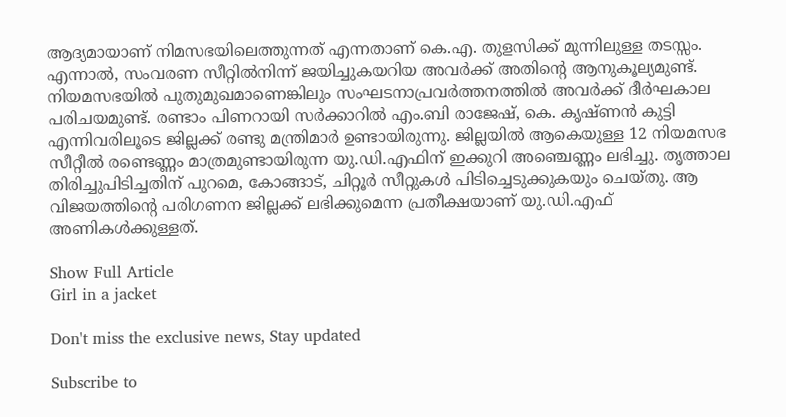ആദ്യമായാണ് നിമസഭയിലെത്തുന്നത് എന്നതാണ് കെ.എ. തുളസിക്ക് മുന്നിലുള്ള തടസ്സം. എന്നാൽ, സംവരണ സീറ്റിൽനിന്ന് ജയിച്ചുകയറിയ അവർക്ക് അതിന്‍റെ ആനുകൂല്യമുണ്ട്. നിയമസഭയിൽ പുതുമുഖമാണെങ്കിലും സംഘടനാപ്രവർത്തനത്തിൽ അവർക്ക് ദീർഘകാല പരിചയമുണ്ട്. രണ്ടാം പിണറായി സർക്കാറിൽ എം.ബി രാജേഷ്, കെ. കൃഷ്ണൻ കുട്ടി എന്നിവരിലൂടെ ജില്ലക്ക് രണ്ടു മന്ത്രിമാർ ഉണ്ടായിരുന്നു. ജില്ലയിൽ ആകെയുള്ള 12 നിയമസഭ സീറ്റീൽ രണ്ടെണ്ണം മാത്രമുണ്ടായിരുന്ന യു.ഡി.എഫിന് ഇക്കുറി അഞ്ചെണ്ണം ലഭിച്ചു. തൃത്താല തിരിച്ചുപിടിച്ചതിന് പുറമെ, കോങ്ങാട്, ചിറ്റൂർ സീറ്റുകൾ പിടിച്ചെടുക്കുകയും ചെയ്തു. ആ വിജയത്തിന്‍റെ പരിഗണന ജില്ലക്ക് ലഭിക്കുമെന്ന പ്രതീക്ഷയാണ് യു.ഡി.എഫ് അണികൾക്കുള്ളത്.

Show Full Article
Girl in a jacket

Don't miss the exclusive news, Stay updated

Subscribe to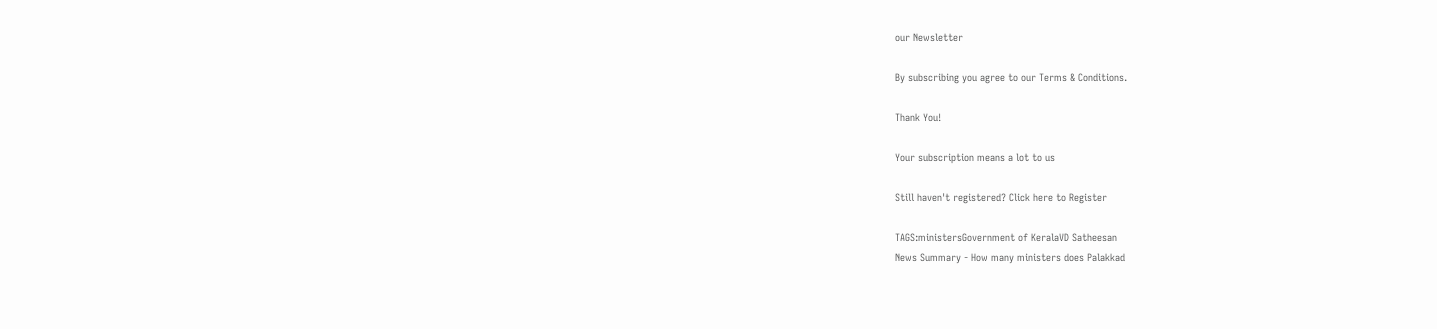our Newsletter

By subscribing you agree to our Terms & Conditions.

Thank You!

Your subscription means a lot to us

Still haven't registered? Click here to Register

TAGS:ministersGovernment of KeralaVD Satheesan
News Summary - How many ministers does Palakkad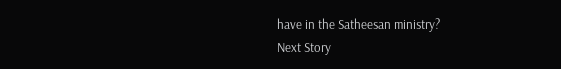have in the Satheesan ministry?
Next Story